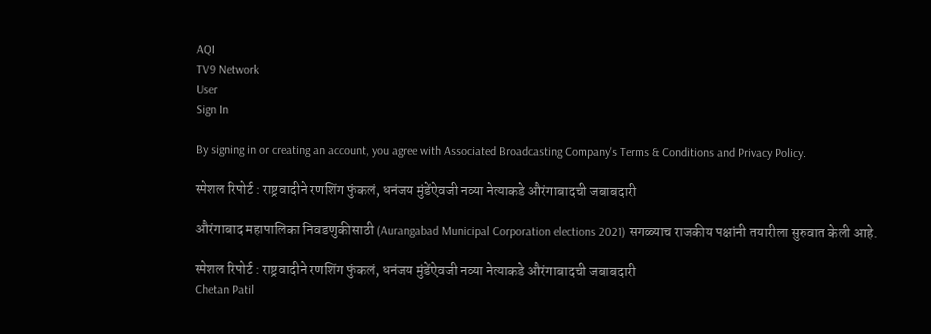AQI
TV9 Network
User
Sign In

By signing in or creating an account, you agree with Associated Broadcasting Company's Terms & Conditions and Privacy Policy.

स्पेशल रिपोर्ट : राष्ट्रवादीने रणशिंग फुंकलं, धनंजय मुंडेंऐवजी नव्या नेत्याकडे औरंगाबादची जबाबदारी

औरंगाबाद महापालिका निवडणुकीसाठी (Aurangabad Municipal Corporation elections 2021) सगळ्याच राजकीय पक्षांनी तयारीला सुरुवात केली आहे.

स्पेशल रिपोर्ट : राष्ट्रवादीने रणशिंग फुंकलं, धनंजय मुंडेंऐवजी नव्या नेत्याकडे औरंगाबादची जबाबदारी
Chetan Patil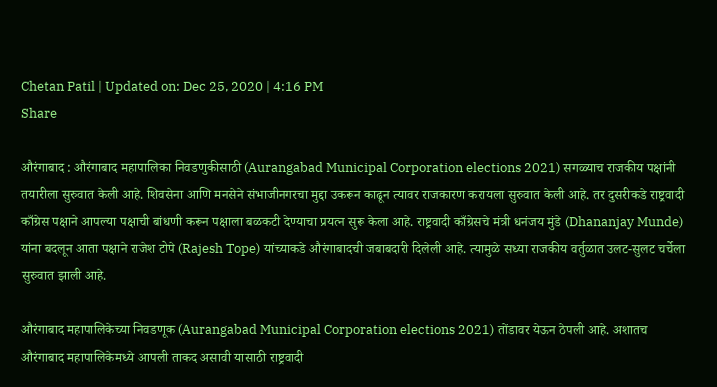Chetan Patil | Updated on: Dec 25, 2020 | 4:16 PM
Share

औरंगाबाद : औरंगाबाद महापालिका निवडणुकीसाठी (Aurangabad Municipal Corporation elections 2021) सगळ्याच राजकीय पक्षांनी तयारीला सुरुवात केली आहे. शिवसेना आणि मनसेने संभाजीनगरचा मुद्दा उकरून काढून त्यावर राजकारण करायला सुरुवात केली आहे. तर दुसरीकडे राष्ट्रवादी काँग्रेस पक्षाने आपल्या पक्षाची बांधणी करून पक्षाला बळकटी देण्याचा प्रयत्न सुरू केला आहे. राष्ट्रवादी काँग्रेसचे मंत्री धनंजय मुंडे (Dhananjay Munde) यांना बदलून आता पक्षाने राजेश टोपे (Rajesh Tope) यांच्याकडे औरंगाबादची जबाबदारी दिलेली आहे. त्यामुळे सध्या राजकीय वर्तुळात उलट-सुलट चर्चेला सुरुवात झाली आहे.

औरंगाबाद महापालिकेच्या निवडणूक (Aurangabad Municipal Corporation elections 2021) तोंडावर येऊन ठेपली आहे. अशातच औरंगाबाद महापालिकेमध्ये आपली ताकद असावी यासाठी राष्ट्रवादी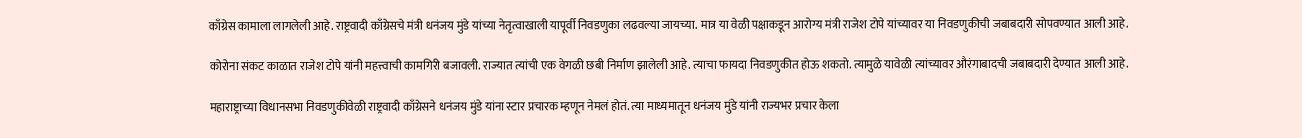काँग्रेस कामाला लागलेली आहे. राष्ट्रवादी काँग्रेसचे मंत्री धनंजय मुंडे यांच्या नेतृत्वाखाली यापूर्वी निवडणुका लढवल्या जायच्या. मात्र या वेळी पक्षाकडून आरोग्य मंत्री राजेश टोपे यांच्यावर या निवडणुकीची जबाबदारी सोपवण्यात आली आहे.

कोरोना संकट काळात राजेश टोपे यांनी महत्त्वाची कामगिरी बजावली. राज्यात त्यांची एक वेगळी छबी निर्माण झालेली आहे. त्याचा फायदा निवडणुकीत होऊ शकतो. त्यामुळे यावेळी त्यांच्यावर औरंगाबादची जबाबदारी देण्यात आली आहे.

महाराष्ट्राच्या विधानसभा निवडणुकीवेळी राष्ट्रवादी काँग्रेसने धनंजय मुंडे यांना स्टार प्रचारक म्हणून नेमलं होतं. त्या माध्यमातून धनंजय मुंडे यांनी राज्यभर प्रचार केला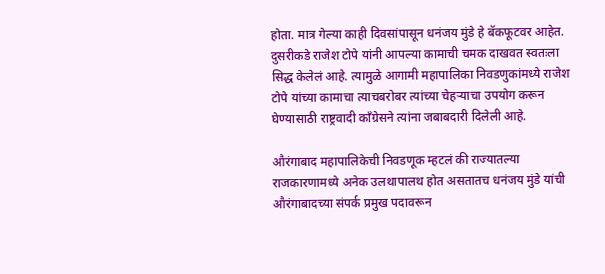होता. मात्र गेल्या काही दिवसांपासून धनंजय मुंडे हे बॅकफूटवर आहेत. दुसरीकडे राजेश टोपे यांनी आपल्या कामाची चमक दाखवत स्वतःला सिद्ध केलेलं आहे. त्यामुळे आगामी महापालिका निवडणुकांमध्ये राजेश टोपे यांच्या कामाचा त्याचबरोबर त्यांच्या चेहऱ्याचा उपयोग करून घेण्यासाठी राष्ट्रवादी काँग्रेसने त्यांना जबाबदारी दिलेली आहे.

औरंगाबाद महापालिकेची निवडणूक म्हटलं की राज्यातल्या राजकारणामध्ये अनेक उलथापालथ होत असतातच धनंजय मुंडे यांची औरंगाबादच्या संपर्क प्रमुख पदावरून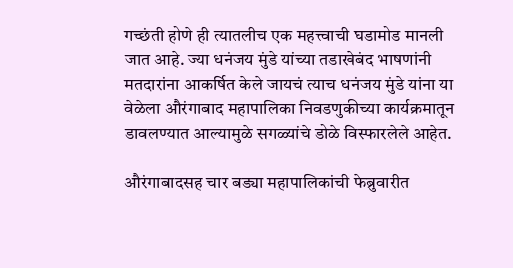गच्छंती होणे ही त्यातलीच एक महत्त्वाची घडामोड मानली जात आहे. ज्या धनंजय मुंडे यांच्या तडाखेबंद भाषणांनी मतदारांना आकर्षित केले जायचं त्याच धनंजय मुंडे यांना या वेळेला औरंगाबाद महापालिका निवडणुकीच्या कार्यक्रमातून डावलण्यात आल्यामुळे सगळ्यांचे डोळे विस्फारलेले आहेत.

औरंगाबादसह चार बड्या महापालिकांची फेब्रुवारीत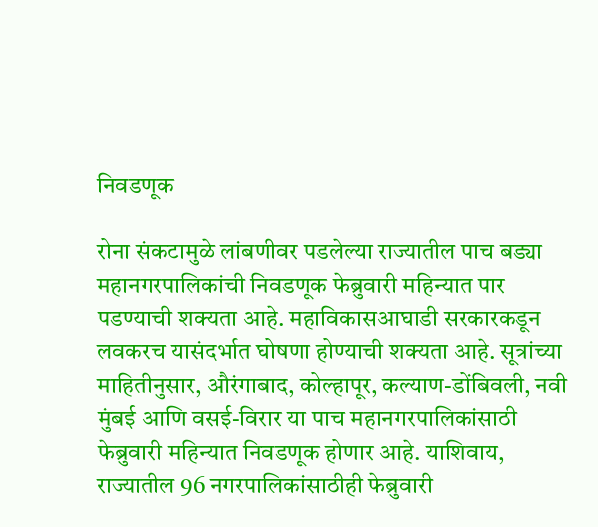निवडणूक

रोना संकटामुळे लांबणीवर पडलेल्या राज्यातील पाच बड्या महानगरपालिकांची निवडणूक फेब्रुवारी महिन्यात पार पडण्याची शक्यता आहे. महाविकासआघाडी सरकारकडून लवकरच यासंदर्भात घोषणा होण्याची शक्यता आहे. सूत्रांच्या माहितीनुसार, औरंगाबाद, कोल्हापूर, कल्याण-डोंबिवली, नवी मुंबई आणि वसई-विरार या पाच महानगरपालिकांसाठी फेब्रुवारी महिन्यात निवडणूक होणार आहे. याशिवाय, राज्यातील 96 नगरपालिकांसाठीही फेब्रुवारी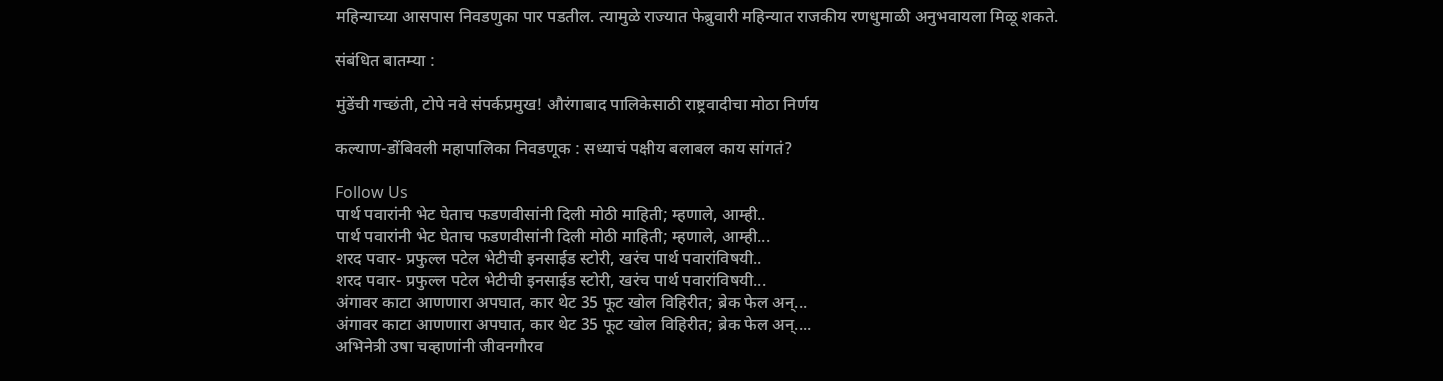महिन्याच्या आसपास निवडणुका पार पडतील. त्यामुळे राज्यात फेब्रुवारी महिन्यात राजकीय रणधुमाळी अनुभवायला मिळू शकते.

संबंधित बातम्या :

मुंडेंची गच्छंती, टोपे नवे संपर्कप्रमुख! औरंगाबाद पालिकेसाठी राष्ट्रवादीचा मोठा निर्णय

कल्याण-डोंबिवली महापालिका निवडणूक : सध्याचं पक्षीय बलाबल काय सांगतं?

Follow Us
पार्थ पवारांनी भेट घेताच फडणवीसांनी दिली मोठी माहिती; म्हणाले, आम्ही..
पार्थ पवारांनी भेट घेताच फडणवीसांनी दिली मोठी माहिती; म्हणाले, आम्ही...
शरद पवार- प्रफुल्ल पटेल भेटीची इनसाईड स्टोरी, खरंच पार्थ पवारांविषयी..
शरद पवार- प्रफुल्ल पटेल भेटीची इनसाईड स्टोरी, खरंच पार्थ पवारांविषयी...
अंगावर काटा आणणारा अपघात, कार थेट 35 फूट खोल विहिरीत; ब्रेक फेल अन्...
अंगावर काटा आणणारा अपघात, कार थेट 35 फूट खोल विहिरीत; ब्रेक फेल अन्....
अभिनेत्री उषा चव्हाणांनी जीवनगौरव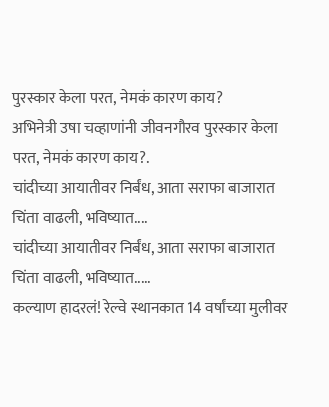पुरस्कार केला परत, नेमकं कारण काय?
अभिनेत्री उषा चव्हाणांनी जीवनगौरव पुरस्कार केला परत, नेमकं कारण काय?.
चांदीच्या आयातीवर निर्बंध, आता सराफा बाजारात चिंता वाढली, भविष्यात....
चांदीच्या आयातीवर निर्बंध, आता सराफा बाजारात चिंता वाढली, भविष्यात.....
कल्याण हादरलं! रेल्वे स्थानकात 14 वर्षांच्या मुलीवर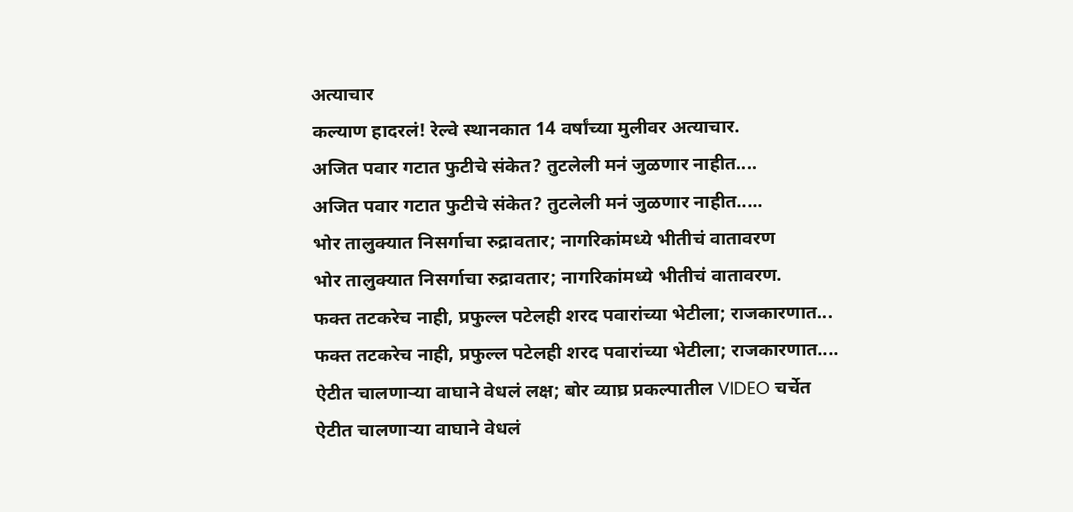अत्याचार
कल्याण हादरलं! रेल्वे स्थानकात 14 वर्षांच्या मुलीवर अत्याचार.
अजित पवार गटात फुटीचे संकेत? तुटलेली मनं जुळणार नाहीत....
अजित पवार गटात फुटीचे संकेत? तुटलेली मनं जुळणार नाहीत.....
भोर तालुक्यात निसर्गाचा रुद्रावतार; नागरिकांमध्ये भीतीचं वातावरण
भोर तालुक्यात निसर्गाचा रुद्रावतार; नागरिकांमध्ये भीतीचं वातावरण.
फक्त तटकरेच नाही, प्रफुल्ल पटेलही शरद पवारांच्या भेटीला; राजकारणात...
फक्त तटकरेच नाही, प्रफुल्ल पटेलही शरद पवारांच्या भेटीला; राजकारणात....
ऐटीत चालणाऱ्या वाघाने वेधलं लक्ष; बोर व्याघ्र प्रकल्पातील VIDEO चर्चेत
ऐटीत चालणाऱ्या वाघाने वेधलं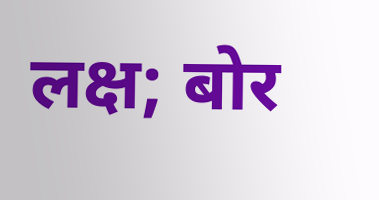लक्ष; बोर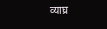व्याघ्र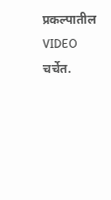प्रकल्पातील VIDEO चर्चेत.